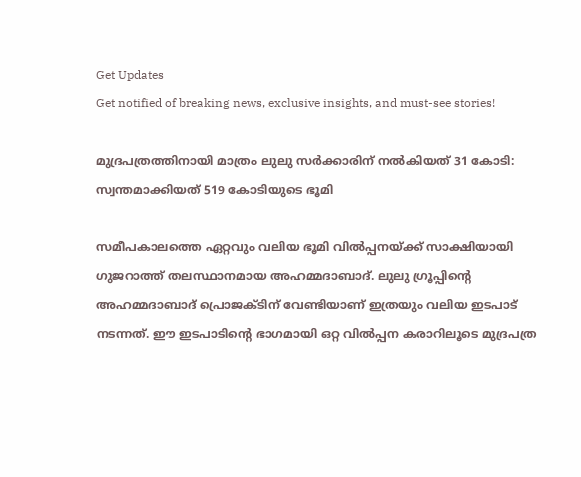Get Updates
Get notified of breaking news, exclusive insights, and must-see stories!

മുദ്രപത്രത്തിനായി മാത്രം ലുലു സർക്കാരിന് നല്‍കിയത് 31 കോടി: സ്വന്തമാക്കിയത് 519 കോടിയുടെ ഭൂമി

സമീപകാലത്തെ ഏറ്റവും വലിയ ഭൂമി വില്‍പ്പനയ്ക്ക് സാക്ഷിയായി ഗുജറാത്ത് തലസ്ഥാനമായ അഹമ്മദാബാദ്. ലുലു ഗ്രൂപ്പിന്റെ അഹമ്മദാബാദ് പ്രൊജക്ടിന് വേണ്ടിയാണ് ഇത്രയും വലിയ ഇടപാട് നടന്നത്. ഈ ഇടപാടിന്റെ ഭാഗമായി ഒറ്റ വില്‍പ്പന കരാറിലൂടെ മുദ്രപത്ര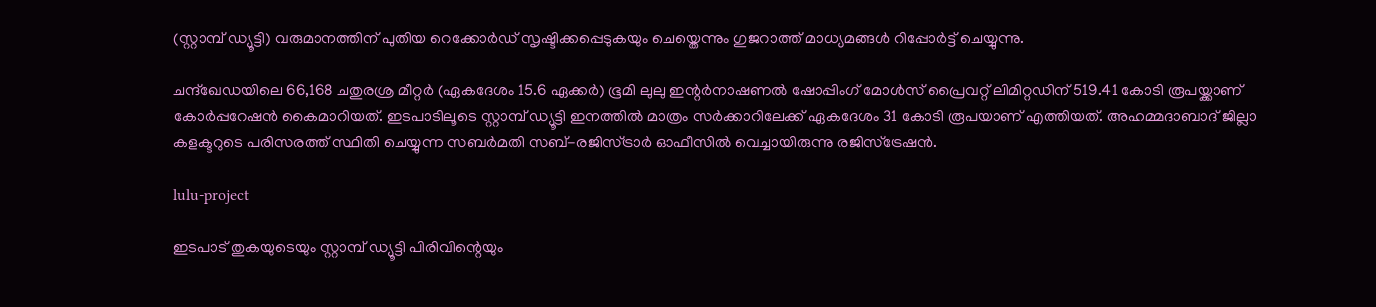(സ്റ്റാമ്പ് ഡ്യൂട്ടി) വരുമാനത്തിന് പുതിയ റെക്കോർഡ് സൃഷ്ടിക്കപ്പെടുകയും ചെയ്തെന്നും ഗുജറാത്ത് മാധ്യമങ്ങള്‍ റിപ്പോർട്ട് ചെയ്യുന്നു.

ചന്ദ്ഖേഡയിലെ 66,168 ചതുരശ്ര മീറ്റർ (ഏകദേശം 15.6 ഏക്കർ) ഭൂമി ലുലു ഇന്റർനാഷണൽ ഷോപ്പിംഗ് മോൾസ് പ്രൈവറ്റ് ലിമിറ്റഡിന് 519.41 കോടി രൂപയ്ക്കാണ് കോർപ്പറേഷന്‍ കൈമാറിയത്. ഇടപാടിലൂടെ സ്റ്റാമ്പ് ഡ്യൂട്ടി ഇനത്തില്‍ മാത്രം സർക്കാറിലേക്ക് ഏകദേശം 31 കോടി രൂപയാണ് എത്തിയത്. അഹമ്മദാബാദ് ജില്ലാ കളക്ടറുടെ പരിസരത്ത് സ്ഥിതി ചെയ്യുന്ന സബർമതി സബ്-രജിസ്ട്രാർ ഓഫീസില്‍ വെച്ചായിരുന്നു രജിസ്ട്രേഷന്‍.

lulu-project

ഇടപാട് തുകയുടെയും സ്റ്റാമ്പ് ഡ്യൂട്ടി പിരിവിന്റെയും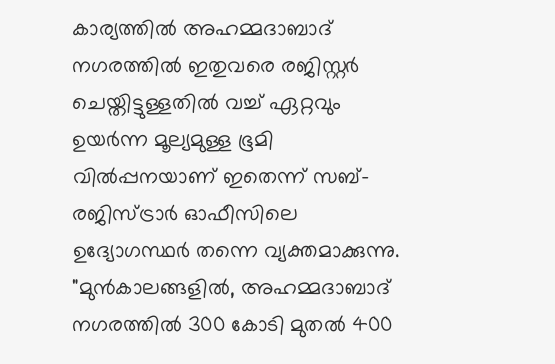കാര്യത്തിൽ അഹമ്മദാബാദ് നഗരത്തിൽ ഇതുവരെ രജിസ്റ്റർ ചെയ്തിട്ടുള്ളതിൽ വച്ച് ഏറ്റവും ഉയർന്ന മൂല്യമുള്ള ഭൂമി വിൽപ്പനയാണ് ഇതെന്ന് സബ്-രജിസ്ട്രാർ ഓഫീസിലെ ഉദ്യോഗസ്ഥർ തന്നെ വ്യക്തമാക്കുന്നു. "മുൻകാലങ്ങളിൽ, അഹമ്മദാബാദ് നഗരത്തിൽ 300 കോടി മുതൽ 400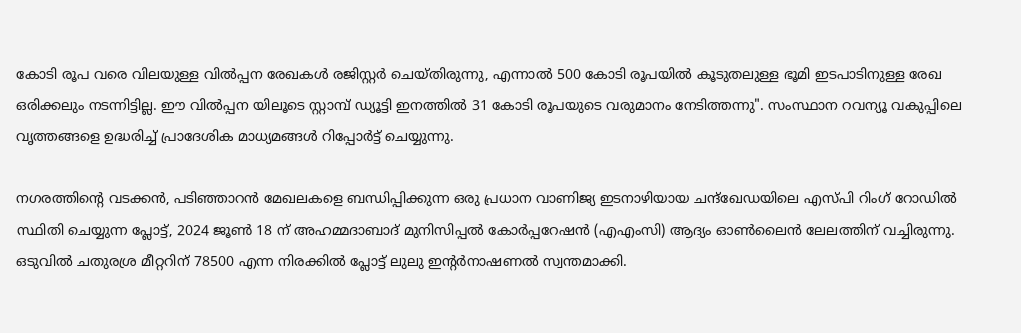കോടി രൂപ വരെ വിലയുള്ള വിൽപ്പന രേഖകൾ രജിസ്റ്റർ ചെയ്തിരുന്നു, എന്നാൽ 500 കോടി രൂപയിൽ കൂടുതലുള്ള ഭൂമി ഇടപാടിനുള്ള രേഖ ഒരിക്കലും നടന്നിട്ടില്ല. ഈ വിൽപ്പന യിലൂടെ സ്റ്റാമ്പ് ഡ്യൂട്ടി ഇനത്തിൽ 31 കോടി രൂപയുടെ വരുമാനം നേടിത്തന്നു". സംസ്ഥാന റവന്യൂ വകുപ്പിലെ വൃത്തങ്ങളെ ഉദ്ധരിച്ച് പ്രാദേശിക മാധ്യമങ്ങള്‍ റിപ്പോർട്ട് ചെയ്യുന്നു.

നഗരത്തിന്റെ വടക്കൻ, പടിഞ്ഞാറൻ മേഖലകളെ ബന്ധിപ്പിക്കുന്ന ഒരു പ്രധാന വാണിജ്യ ഇടനാഴിയായ ചന്ദ്ഖേഡയിലെ എസ്പി റിംഗ് റോഡിൽ സ്ഥിതി ചെയ്യുന്ന പ്ലോട്ട്, 2024 ജൂൺ 18 ന് അഹമ്മദാബാദ് മുനിസിപ്പൽ കോർപ്പറേഷൻ (എഎംസി) ആദ്യം ഓൺലൈൻ ലേലത്തിന് വച്ചിരുന്നു. ഒടുവിൽ ചതുരശ്ര മീറ്ററിന് 78500 എന്ന നിരക്കില്‍ പ്ലോട്ട് ലുലു ഇന്റർനാഷണൽ സ്വന്തമാക്കി.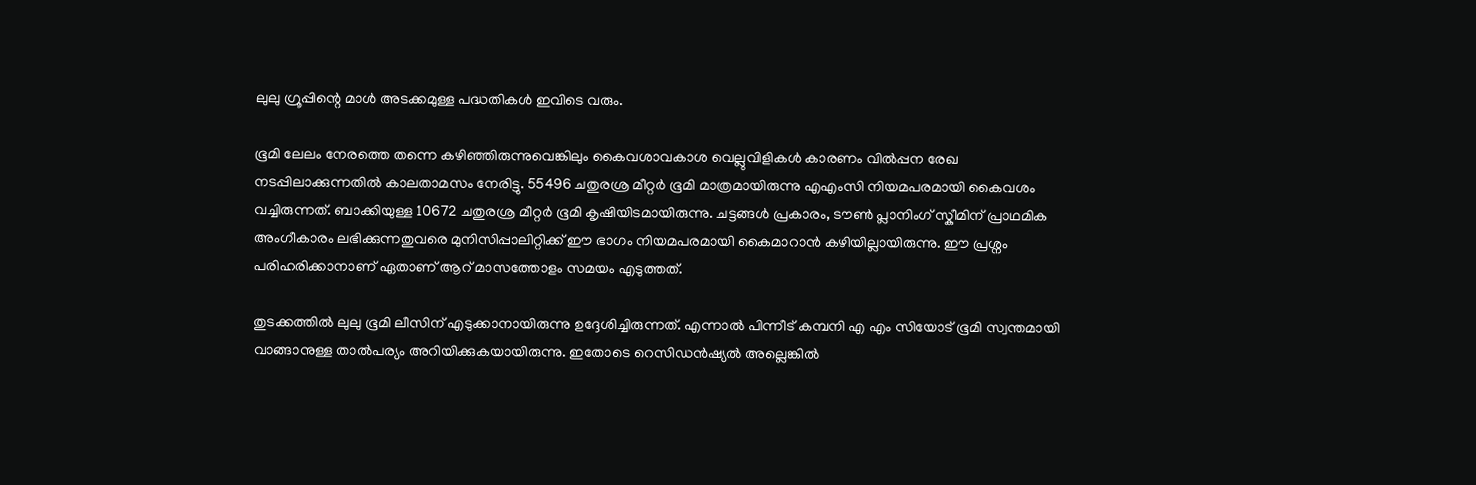ലുലു ഗ്രൂപ്പിന്റെ മാള്‍ അടക്കമുള്ള പദ്ധതികള്‍ ഇവിടെ വരും.

ഭൂമി ലേലം നേരത്തെ തന്നെ കഴിഞ്ഞിരുന്നുവെങ്കിലും കൈവശാവകാശ വെല്ലുവിളികൾ കാരണം വിൽപ്പന രേഖ നടപ്പിലാക്കുന്നതിൽ കാലതാമസം നേരിട്ടു. 55496 ചതുരശ്ര മീറ്റർ ഭൂമി മാത്രമായിരുന്നു എഎംസി നിയമപരമായി കൈവശം വച്ചിരുന്നത്. ബാക്കിയുള്ള 10672 ചതുരശ്ര മീറ്റർ ഭൂമി കൃഷിയിടമായിരുന്നു. ചട്ടങ്ങൾ പ്രകാരം, ടൗൺ പ്ലാനിംഗ് സ്കീമിന് പ്രാഥമിക അംഗീകാരം ലഭിക്കുന്നതുവരെ മുനിസിപ്പാലിറ്റിക്ക് ഈ ഭാഗം നിയമപരമായി കൈമാറാൻ കഴിയില്ലായിരുന്നു. ഈ പ്രശ്നം പരിഹരിക്കാനാണ് ഏതാണ് ആറ് മാസത്തോളം സമയം എടുത്തത്.

തുടക്കത്തിൽ ലുലു ഭൂമി ലീസിന് എടുക്കാനായിരുന്നു ഉദ്ദേശിച്ചിരുന്നത്. എന്നാല്‍ പിന്നീട് കമ്പനി എ എം സിയോട് ഭൂമി സ്വന്തമായി വാങ്ങാനുള്ള താല്‍പര്യം അറിയിക്കുകയായിരുന്നു. ഇതോടെ റെസിഡൻഷ്യൽ അല്ലെങ്കിൽ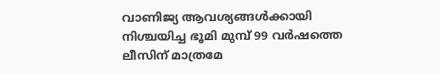വാണിജ്യ ആവശ്യങ്ങൾക്കായി നിശ്ചയിച്ച ഭൂമി മുമ്പ് 99 വർഷത്തെ ലീസിന് മാത്രമേ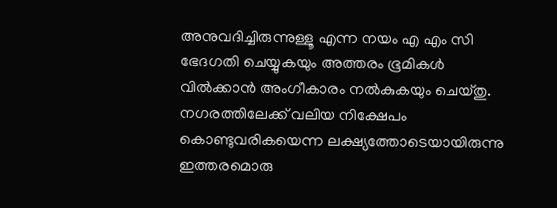അനുവദിച്ചിരുന്നുള്ളൂ എന്ന നയം എ എം സി ഭേദഗതി ചെയ്യുകയും അത്തരം ഭൂമികള്‍ വില്‍ക്കാന്‍ അംഗീകാരം നൽകുകയും ചെയ്തു. നഗരത്തിലേക്ക് വലിയ നിക്ഷേപം കൊണ്ടുവരികയെന്ന ലക്ഷ്യത്തോടെയായിരുന്നു ഇത്തരമൊരു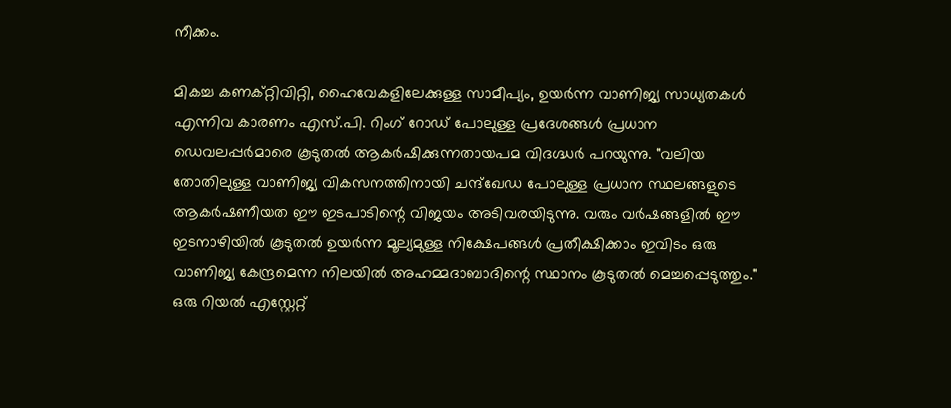നീക്കം.

മികച്ച കണക്റ്റിവിറ്റി, ഹൈവേകളിലേക്കുള്ള സാമീപ്യം, ഉയർന്ന വാണിജ്യ സാധ്യതകൾ എന്നിവ കാരണം എസ്.പി. റിംഗ് റോഡ് പോലുള്ള പ്രദേശങ്ങൾ പ്രധാന ഡെവലപ്പർമാരെ കൂടുതൽ ആകർഷിക്കുന്നതായപമ വിദഗ്ദ്ധർ പറയുന്നു. "വലിയ തോതിലുള്ള വാണിജ്യ വികസനത്തിനായി ചന്ദ്ഖേഡ പോലുള്ള പ്രധാന സ്ഥലങ്ങളുടെ ആകർഷണീയത ഈ ഇടപാടിന്റെ വിജയം അടിവരയിടുന്നു. വരും വർഷങ്ങളിൽ ഈ ഇടനാഴിയിൽ കൂടുതൽ ഉയർന്ന മൂല്യമുള്ള നിക്ഷേപങ്ങൾ പ്രതീക്ഷിക്കാം ഇവിടം ഒരു വാണിജ്യ കേന്ദ്രമെന്ന നിലയിൽ അഹമ്മദാബാദിന്റെ സ്ഥാനം കൂടുതൽ മെച്ചപ്പെടുത്തും." ഒരു റിയൽ എസ്റ്റേറ്റ്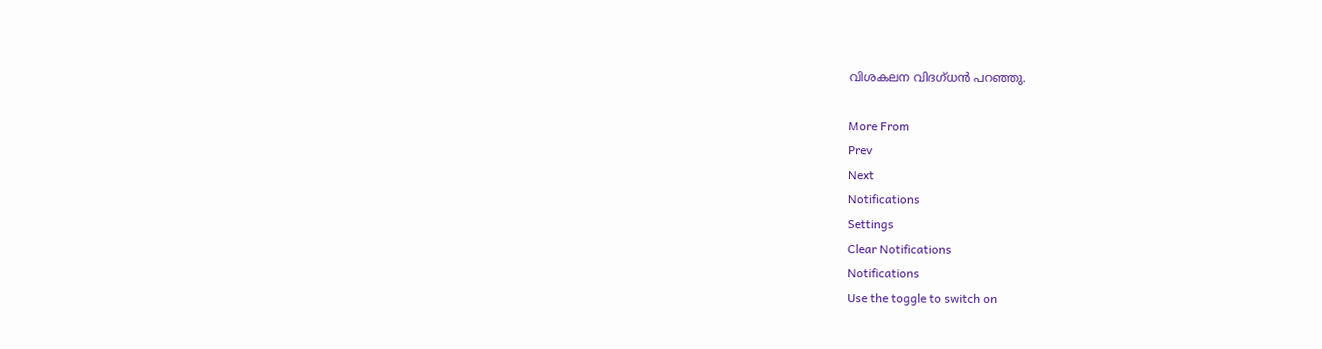വിശകലന വിദഗ്ധൻ പറഞ്ഞു.

More From
Prev
Next
Notifications
Settings
Clear Notifications
Notifications
Use the toggle to switch on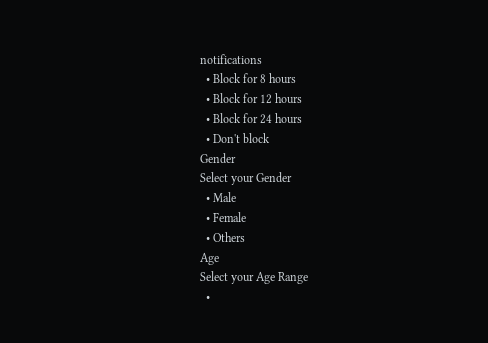notifications
  • Block for 8 hours
  • Block for 12 hours
  • Block for 24 hours
  • Don't block
Gender
Select your Gender
  • Male
  • Female
  • Others
Age
Select your Age Range
  •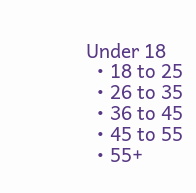Under 18
  • 18 to 25
  • 26 to 35
  • 36 to 45
  • 45 to 55
  • 55+